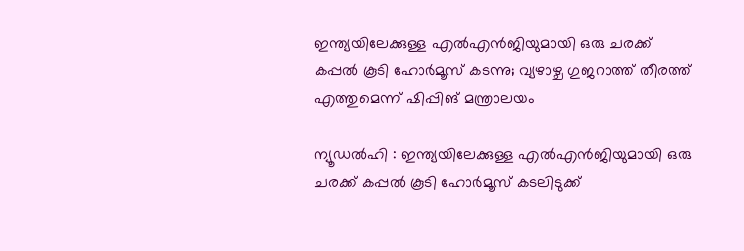ഇന്ത്യയിലേക്കുള്ള എല്‍എന്‍ജിയുമായി ഒരു ചരക്ക് കപ്പല്‍ കൂടി ഹോര്‍മൂസ് കടന്നു; വ്യഴാഴ്ച ഗുജറാത്ത് തീരത്ത് എത്തുമെന്ന് ഷിപ്പിങ് മന്ത്രാലയം

ന്യൂഡൽഹി : ഇന്ത്യയിലേക്കുള്ള എല്‍എന്‍ജിയുമായി ഒരു ചരക്ക് കപ്പല്‍ കൂടി ഹോര്‍മൂസ് കടലിടുക്ക്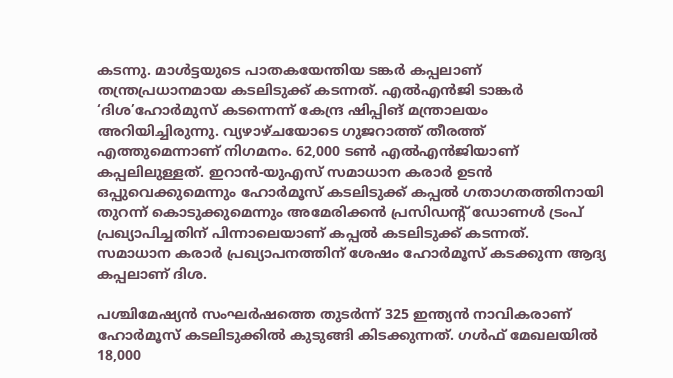കടന്നു. മാള്‍ട്ടയുടെ പാതകയേന്തിയ ടങ്കര്‍ കപ്പലാണ് തന്ത്രപ്രധാനമായ കടലിടുക്ക് കടന്നത്. എല്‍എന്‍ജി ടാങ്കര്‍ ‘ദിശ’ഹോര്‍മുസ് കടന്നെന്ന് കേന്ദ്ര ഷിപ്പിങ് മന്ത്രാലയം അറിയിച്ചിരുന്നു. വ്യഴാഴ്ചയോടെ ഗുജറാത്ത് തീരത്ത് എത്തുമെന്നാണ് നിഗമനം. 62,000 ടണ്‍ എല്‍എന്‍ജിയാണ് കപ്പലിലുള്ളത്. ഇറാന്‍-യുഎസ് സമാധാന കരാര്‍ ഉടന്‍ ഒപ്പുവെക്കുമെന്നും ഹോര്‍മൂസ് കടലിടുക്ക് കപ്പല്‍ ഗതാഗതത്തിനായി തുറന്ന് കൊടുക്കുമെന്നും അമേരിക്കന്‍ പ്രസിഡന്റ് ഡോണള്‍ ട്രംപ് പ്രഖ്യാപിച്ചതിന് പിന്നാലെയാണ് കപ്പല്‍ കടലിടുക്ക് കടന്നത്. സമാധാന കരാര്‍ പ്രഖ്യാപനത്തിന് ശേഷം ഹോര്‍മൂസ് കടക്കുന്ന ആദ്യ കപ്പലാണ് ദിശ.

പശ്ചിമേഷ്യന്‍ സംഘര്‍ഷത്തെ തുടര്‍ന്ന് 325 ഇന്ത്യന്‍ നാവികരാണ് ഹോര്‍മൂസ് കടലിടുക്കില്‍ കുടുങ്ങി കിടക്കുന്നത്. ഗള്‍ഫ് മേഖലയില്‍ 18,000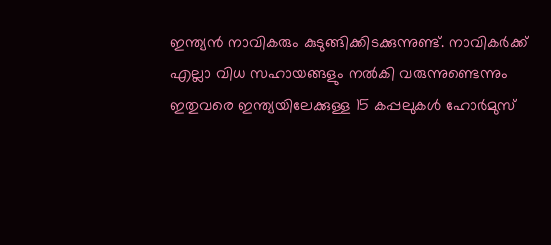ഇന്ത്യന്‍ നാവികരും കുടുങ്ങിക്കിടക്കുന്നുണ്ട്. നാവികര്‍ക്ക് എല്ലാ വിധ സഹായങ്ങളും നല്‍കി വരുന്നുണ്ടെന്നും ഇതുവരെ ഇന്ത്യയിലേക്കുള്ള 15 കപ്പലുകള്‍ ഹോര്‍മുസ്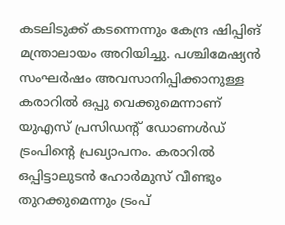കടലിടുക്ക് കടന്നെന്നും കേന്ദ്ര ഷിപ്പിങ് മന്ത്രാലായം അറിയിച്ചു. പശ്ചിമേഷ്യന്‍ സംഘര്‍ഷം അവസാനിപ്പിക്കാനുള്ള കരാറില്‍ ഒപ്പു വെക്കുമെന്നാണ് യുഎസ് പ്രസിഡന്റ് ഡോണള്‍ഡ് ട്രംപിന്റെ പ്രഖ്യാപനം. കരാറില്‍ ഒപ്പിട്ടാലുടന്‍ ഹോര്‍മുസ് വീണ്ടും തുറക്കുമെന്നും ട്രംപ്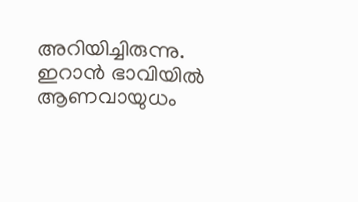അറിയിച്ചിരുന്നു. ഇറാന്‍ ഭാവിയില്‍ ആണവായുധം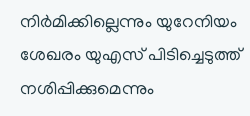നിര്‍മിക്കില്ലെന്നും യുറേനിയം ശേഖരം യുഎസ് പിടിച്ചെടുത്ത് നശിപ്പിക്കുമെന്നും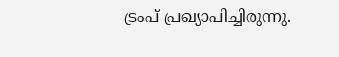ട്രംപ് പ്രഖ്യാപിച്ചിരുന്നു.